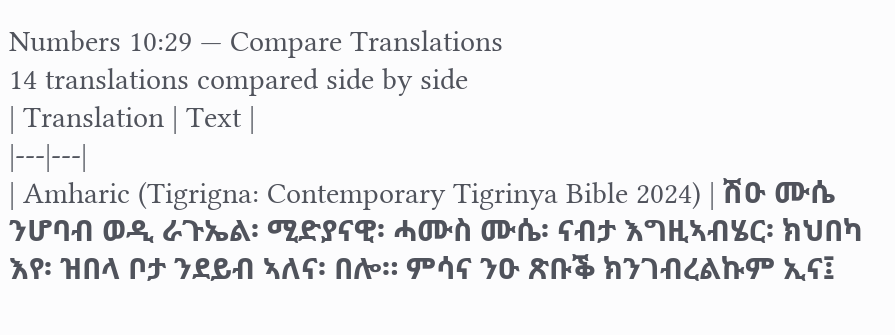Numbers 10:29 — Compare Translations
14 translations compared side by side
| Translation | Text |
|---|---|
| Amharic (Tigrigna: Contemporary Tigrinya Bible 2024) | ሽዑ ሙሴ ንሆባብ ወዲ ራጉኤል፡ ሚድያናዊ፡ ሓሙስ ሙሴ፡ ናብታ እግዚኣብሄር፡ ክህበካ እየ፡ ዝበላ ቦታ ንደይብ ኣለና፡ በሎ። ምሳና ንዑ ጽቡቕ ክንገብረልኩም ኢና፤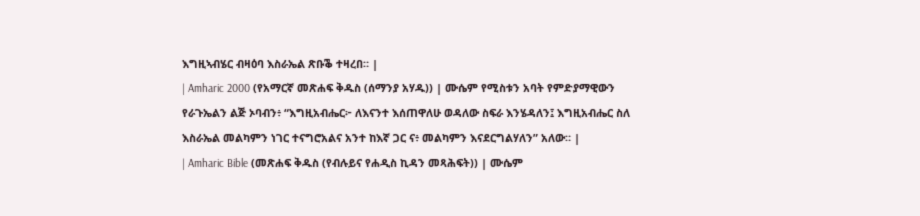እግዚኣብሄር ብዛዕባ እስራኤል ጽቡቕ ተዛረበ። |
| Amharic 2000 (የአማርኛ መጽሐፍ ቅዱስ (ሰማንያ አሃዱ)) | ሙሴም የሚስቱን አባት የምድያማዊውን የራጉኤልን ልጅ ኦባብን፥ “እግዚአብሔር፦ ለእናንተ እሰጠዋለሁ ወዳለው ስፍራ እንሄዳለን፤ እግዚአብሔር ስለ እስራኤል መልካምን ነገር ተናግሮአልና አንተ ከእኛ ጋር ና፥ መልካምን እናደርግልሃለን” አለው። |
| Amharic Bible (መጽሐፍ ቅዱስ (የብሉይና የሐዲስ ኪዳን መጻሕፍት)) | ሙሴም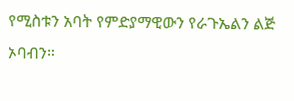የሚስቱን አባት የምድያማዊውን የራጉኤልን ልጅ ኦባብን።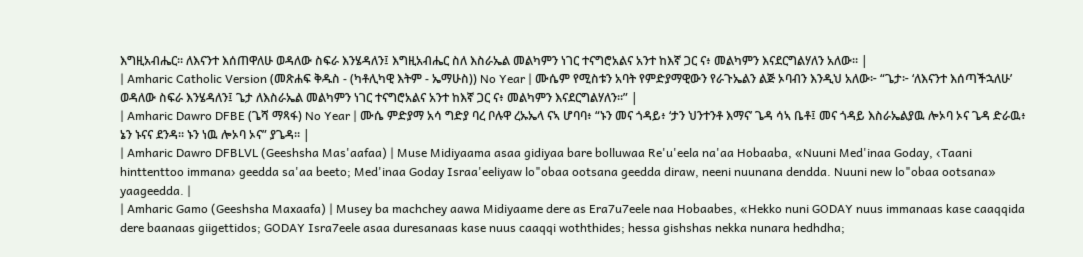እግዚአብሔር። ለእናንተ እሰጠዋለሁ ወዳለው ስፍራ እንሄዳለን፤ እግዚአብሔር ስለ እስራኤል መልካምን ነገር ተናግሮአልና አንተ ከእኛ ጋር ና፥ መልካምን እናደርግልሃለን አለው። |
| Amharic Catholic Version (መጽሐፍ ቅዱስ - (ካቶሊካዊ እትም - ኤማሁስ)) No Year | ሙሴም የሚስቱን አባት የምድያማዊውን የራጉኤልን ልጅ ኦባብን እንዲህ አለው፦ “ጌታ፦ ‘ለእናንተ እሰጣችኋለሁ’ ወዳለው ስፍራ እንሄዳለን፤ ጌታ ለእስራኤል መልካምን ነገር ተናግሮአልና አንተ ከእኛ ጋር ና፥ መልካምን እናደርግልሃለን።” |
| Amharic Dawro DFBE (ጌሻ ማጻፋ) No Year | ሙሴ ምድያማ አሳ ግድያ ባረ ቦሉዋ ረኡኤላ ናኣ ሆባባ፥ “ኑን መና ጎዳይ፥ ‘ታን ህንተንቶ እማና’ ጌዳ ሳኣ ቤቶ፤ መና ጎዳይ እስራኤልያዉ ሎኦባ ኦና ጌዳ ድራዉ፥ ኔን ኑናና ደንዳ። ኑን ነዉ ሎኦባ ኦና” ያጌዳ። |
| Amharic Dawro DFBLVL (Geeshsha Mas'aafaa) | Muse Midiyaama asaa gidiyaa bare bolluwaa Re'u'eela na'aa Hobaaba, «Nuuni Med'inaa Goday, ‹Taani hinttenttoo immana› geedda sa'aa beeto; Med'inaa Goday Israa'eeliyaw lo"obaa ootsana geedda diraw, neeni nuunana dendda. Nuuni new lo"obaa ootsana» yaageedda. |
| Amharic Gamo (Geeshsha Maxaafa) | Musey ba machchey aawa Midiyaame dere as Era7u7eele naa Hobaabes, «Hekko nuni GODAY nuus immanaas kase caaqqida dere baanaas giigettidos; GODAY Isra7eele asaa duresanaas kase nuus caaqqi woththides; hessa gishshas nekka nunara hedhdha;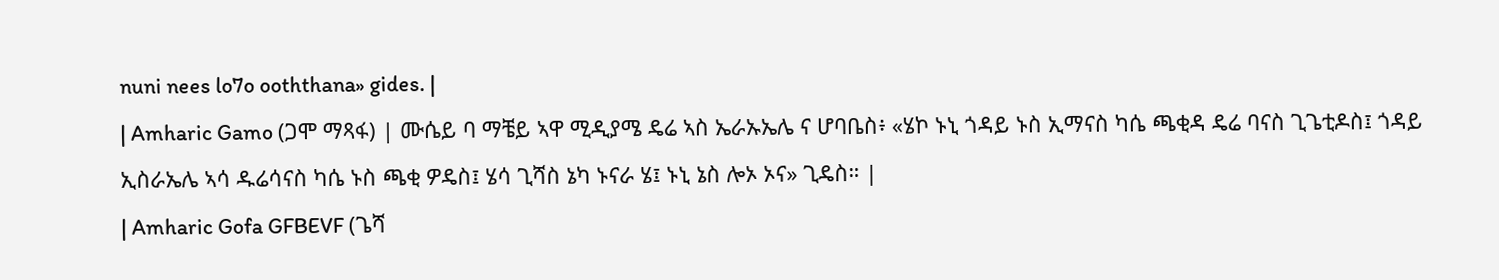nuni nees lo7o ooththana» gides. |
| Amharic Gamo (ጋሞ ማጻፋ) | ሙሴይ ባ ማቼይ ኣዋ ሚዲያሜ ዴሬ ኣስ ኤራኡኤሌ ና ሆባቤስ፥ «ሄኮ ኑኒ ጎዳይ ኑስ ኢማናስ ካሴ ጫቂዳ ዴሬ ባናስ ጊጌቲዶስ፤ ጎዳይ ኢስራኤሌ ኣሳ ዱሬሳናስ ካሴ ኑስ ጫቂ ዎዴስ፤ ሄሳ ጊሻስ ኔካ ኑናራ ሄ፤ ኑኒ ኔስ ሎኦ ኦና» ጊዴስ። |
| Amharic Gofa GFBEVF (ጌሻ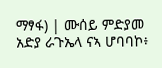ማፃፋ) | ሙሰይ ምድያመ አድያ ራጉኤላ ናኣ ሆባባኮ፥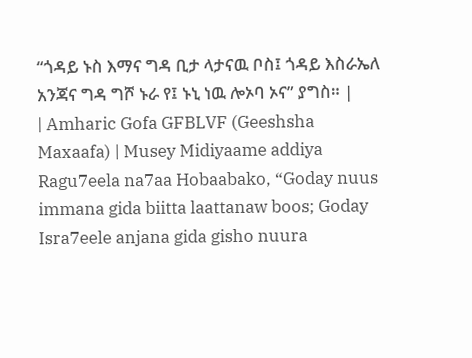“ጎዳይ ኑስ እማና ግዳ ቢታ ላታናዉ ቦስ፤ ጎዳይ እስራኤለ አንጃና ግዳ ግሾ ኑራ የ፤ ኑኒ ነዉ ሎኦባ ኦና” ያግስ። |
| Amharic Gofa GFBLVF (Geeshsha Maxaafa) | Musey Midiyaame addiya Ragu7eela na7aa Hobaabako, “Goday nuus immana gida biitta laattanaw boos; Goday Isra7eele anjana gida gisho nuura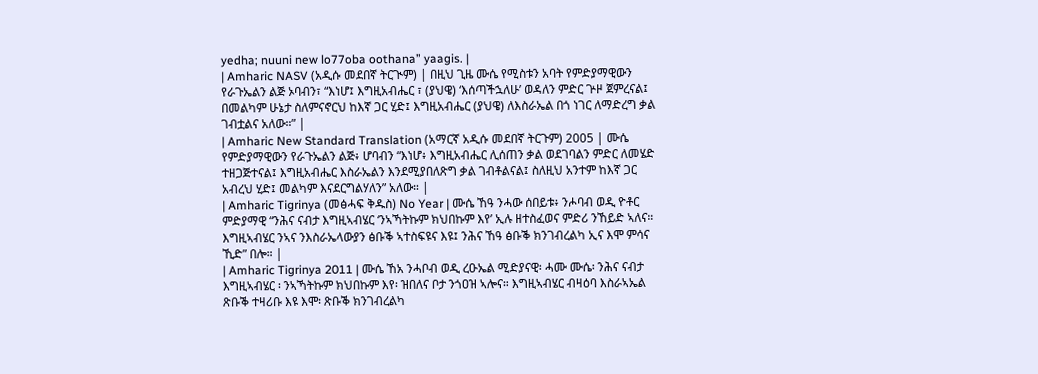yedha; nuuni new lo77oba oothana” yaagis. |
| Amharic NASV (አዲሱ መደበኛ ትርጒም) | በዚህ ጊዜ ሙሴ የሚስቱን አባት የምድያማዊውን የራጉኤልን ልጅ ኦባብን፣ “እነሆ፤ እግዚአብሔር ፣ (ያህዌ) ‘እሰጣችኋለሁ’ ወዳለን ምድር ጕዞ ጀምረናል፤ በመልካም ሁኔታ ስለምናኖርህ ከእኛ ጋር ሂድ፤ እግዚአብሔር (ያህዌ) ለእስራኤል በጎ ነገር ለማድረግ ቃል ገብቷልና አለው።” |
| Amharic New Standard Translation (አማርኛ አዲሱ መደበኛ ትርጉም) 2005 | ሙሴ የምድያማዊውን የራጉኤልን ልጅ፥ ሆባብን “እነሆ፥ እግዚአብሔር ሊሰጠን ቃል ወደገባልን ምድር ለመሄድ ተዘጋጅተናል፤ እግዚአብሔር እስራኤልን እንደሚያበለጽግ ቃል ገብቶልናል፤ ስለዚህ አንተም ከእኛ ጋር አብረህ ሂድ፤ መልካም እናደርግልሃለን” አለው። |
| Amharic Tigrinya (መፅሓፍ ቅዱስ) No Year | ሙሴ ኸዓ ንሓው ሰበይቱ፥ ንሖባብ ወዲ ዮቶር ምድያማዊ “ንሕና ናብታ እግዚኣብሄር ‘ንኣኻትኩም ክህበኩም እየ’ ኢሉ ዘተስፈወና ምድሪ ንኸይድ ኣለና። እግዚኣብሄር ንኣና ንእስራኤላውያን ፅቡቕ ኣተስፍዩና እዩ፤ ንሕና ኸዓ ፅቡቕ ክንገብረልካ ኢና እሞ ምሳና ኺድ” በሎ። |
| Amharic Tigrinya 2011 | ሙሴ ኸአ ንሓቦብ ወዲ ረዑኤል ሚድያናዊ፡ ሓሙ ሙሴ፡ ንሕና ናብታ እግዚኣብሄር ፡ ንኣኻትኩም ክህበኩም እየ፡ ዝበለና ቦታ ንጎዐዝ ኣሎና። እግዚኣብሄር ብዛዕባ እስራኣኤል ጽቡቕ ተዛሪቡ እዩ እሞ፡ ጽቡቕ ክንገብረልካ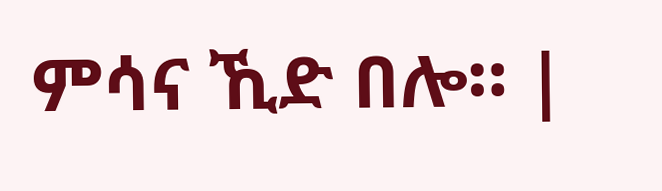ምሳና ኺድ በሎ። |